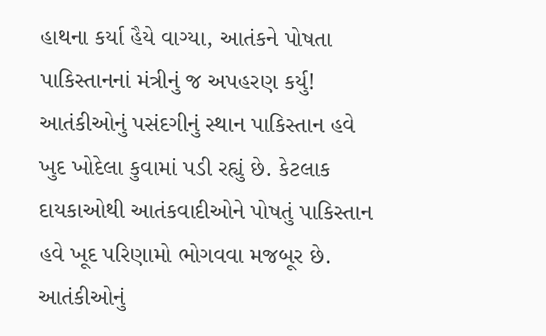હાથના કર્યા હૈયે વાગ્યા, આતંકને પોષતા પાકિસ્તાનનાં મંત્રીનું જ અપહરણ કર્યુ!
આતંકીઓનું પસંદગીનું સ્થાન પાકિસ્તાન હવે ખુદ ખોદેલા કુવામાં પડી રહ્યું છે. કેટલાક દાયકાઓથી આતંકવાદીઓને પોષતું પાકિસ્તાન હવે ખૂદ પરિણામો ભોગવવા મજબૂર છે.
આતંકીઓનું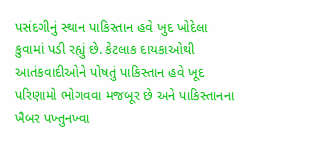પસંદગીનું સ્થાન પાકિસ્તાન હવે ખુદ ખોદેલા કુવામાં પડી રહ્યું છે. કેટલાક દાયકાઓથી આતંકવાદીઓને પોષતું પાકિસ્તાન હવે ખૂદ પરિણામો ભોગવવા મજબૂર છે અને પાકિસ્તાનના ખૈબર પખ્તુનખ્વા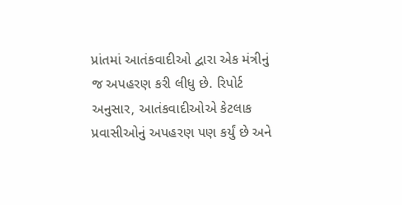પ્રાંતમાં આતંકવાદીઓ દ્વારા એક મંત્રીનું જ અપહરણ કરી લીધુ છે. રિપોર્ટ અનુસાર, આતંકવાદીઓએ કેટલાક પ્રવાસીઓનું અપહરણ પણ કર્યું છે અને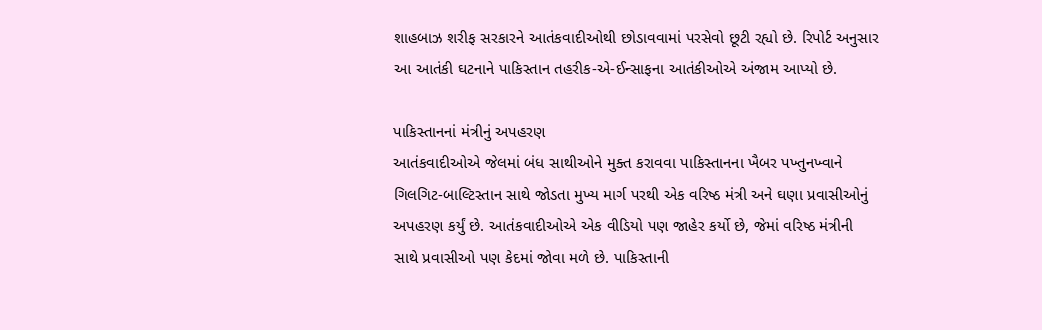શાહબાઝ શરીફ સરકારને આતંકવાદીઓથી છોડાવવામાં પરસેવો છૂટી રહ્યો છે. રિપોર્ટ અનુસાર આ આતંકી ઘટનાને પાકિસ્તાન તહરીક-એ-ઈન્સાફના આતંકીઓએ અંજામ આપ્યો છે.

પાકિસ્તાનનાં મંત્રીનું અપહરણ
આતંકવાદીઓએ જેલમાં બંધ સાથીઓને મુક્ત કરાવવા પાકિસ્તાનના ખૈબર પખ્તુનખ્વાને ગિલગિટ-બાલ્ટિસ્તાન સાથે જોડતા મુખ્ય માર્ગ પરથી એક વરિષ્ઠ મંત્રી અને ઘણા પ્રવાસીઓનું અપહરણ કર્યું છે. આતંકવાદીઓએ એક વીડિયો પણ જાહેર કર્યો છે, જેમાં વરિષ્ઠ મંત્રીની સાથે પ્રવાસીઓ પણ કેદમાં જોવા મળે છે. પાકિસ્તાની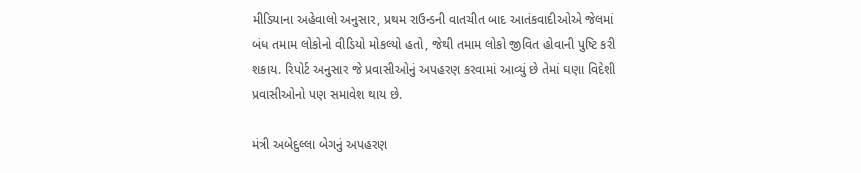મીડિયાના અહેવાલો અનુસાર, પ્રથમ રાઉન્ડની વાતચીત બાદ આતંકવાદીઓએ જેલમાં બંધ તમામ લોકોનો વીડિયો મોકલ્યો હતો, જેથી તમામ લોકો જીવિત હોવાની પુષ્ટિ કરી શકાય. રિપોર્ટ અનુસાર જે પ્રવાસીઓનું અપહરણ કરવામાં આવ્યું છે તેમાં ઘણા વિદેશી પ્રવાસીઓનો પણ સમાવેશ થાય છે.

મંત્રી અબેદુલ્લા બેગનું અપહરણ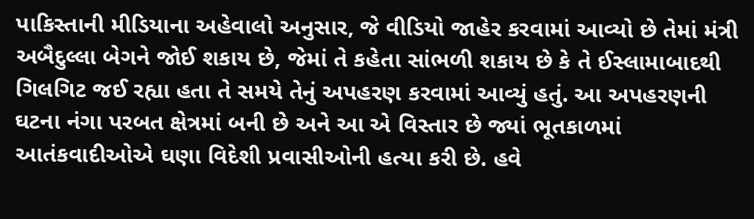પાકિસ્તાની મીડિયાના અહેવાલો અનુસાર, જે વીડિયો જાહેર કરવામાં આવ્યો છે તેમાં મંત્રી અબૈદુલ્લા બેગને જોઈ શકાય છે, જેમાં તે કહેતા સાંભળી શકાય છે કે તે ઈસ્લામાબાદથી ગિલગિટ જઈ રહ્યા હતા તે સમયે તેનું અપહરણ કરવામાં આવ્યું હતું. આ અપહરણની ઘટના નંગા પરબત ક્ષેત્રમાં બની છે અને આ એ વિસ્તાર છે જ્યાં ભૂતકાળમાં આતંકવાદીઓએ ઘણા વિદેશી પ્રવાસીઓની હત્યા કરી છે. હવે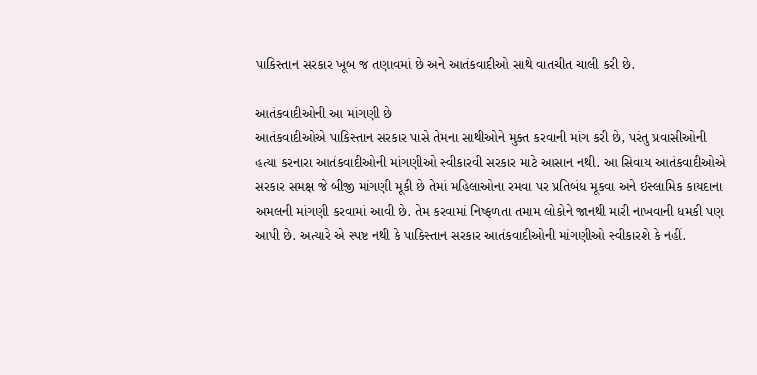પાકિસ્તાન સરકાર ખૂબ જ તણાવમાં છે અને આતંકવાદીઓ સાથે વાતચીત ચાલી કરી છે.

આતંકવાદીઓની આ માંગણી છે
આતંકવાદીઓએ પાકિસ્તાન સરકાર પાસે તેમના સાથીઓને મુક્ત કરવાની માંગ કરી છે, પરંતુ પ્રવાસીઓની હત્યા કરનારા આતંકવાદીઓની માંગણીઓ સ્વીકારવી સરકાર માટે આસાન નથી. આ સિવાય આતંકવાદીઓએ સરકાર સમક્ષ જે બીજી માંગણી મૂકી છે તેમાં મહિલાઓના રમવા પર પ્રતિબંધ મૂકવા અને ઇસ્લામિક કાયદાના અમલની માંગણી કરવામાં આવી છે. તેમ કરવામાં નિષ્ફળતા તમામ લોકોને જાનથી મારી નાખવાની ધમકી પણ આપી છે. અત્યારે એ સ્પષ્ટ નથી કે પાકિસ્તાન સરકાર આતંકવાદીઓની માંગણીઓ સ્વીકારશે કે નહીં.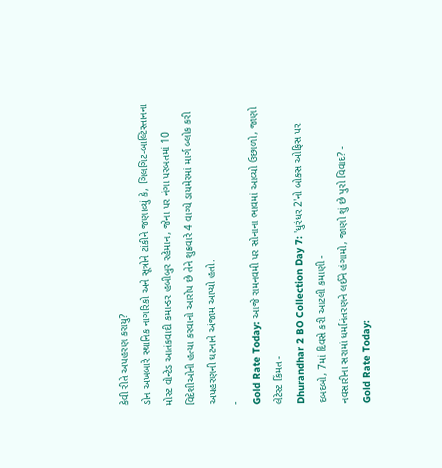કેવી રીતે અપહરણ કરાયુ?
ડોન અખબારે સ્થાનિક નાગરિકો અને સૂત્રોને ટાંકીને જણાવ્યું કે, ગિલગિટ-બાલ્ટિસ્તાનના મોસ્ટ વોન્ટેડ આતંકવાદી કમાન્ડર હબીબુર રહેમાન, જેના પર નંગા પરબતમાં 10 વિદેશીઓની હત્યા કરવાનો આરોપ છે તેને શુક્રવારે 4 વાગ્યે ડાયમેરમાં માર્ગ બ્લોક કરી અપહરણની ઘટનાને અંજામ આપ્યો હતો.
-
Gold Rate Today: આજે રામનવમી પર સોનાના ભાવમાં આવ્યો ઉછાળો, જાણો લેટેસ્ટ કિંમત -
Dhurandhar 2 BO Collection Day 7: 'ધુરંધર 2'નો બોક્સ ઓફિસ પર દબદબો, 7માં દિવસે કરી આટલી કમાણી -
નવસારીના સરામાં ધર્માનંતરણને લઈને હંગામો, જાણો શું છે પુરો વિવાદ? -
Gold Rate Today: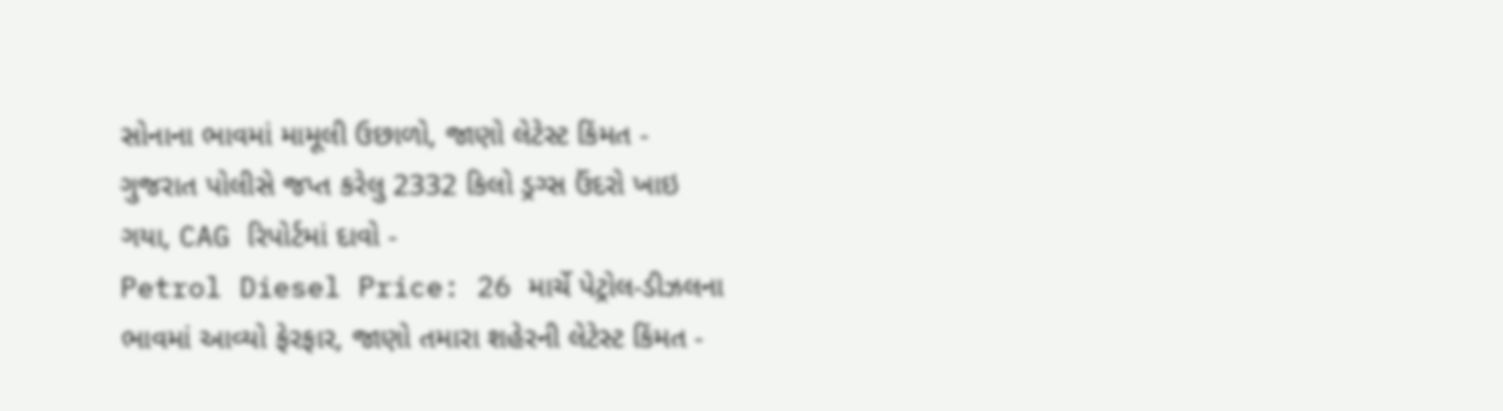સોનાના ભાવમાં મામૂલી ઉછાળો, જાણો લેટેસ્ટ કિંમત -
ગુજરાત પોલીસે જપ્ત કરેલુ 2332 કિલો ડ્રગ્સ ઉંદરો ખાઇ ગયા, CAG રિપોર્ટમાં દાવો -
Petrol Diesel Price: 26 માર્ચે પેટ્રોલ-ડીઝલના ભાવમાં આવ્યો ફેરફાર, જાણો તમારા શહેરની લેટેસ્ટ કિંમત -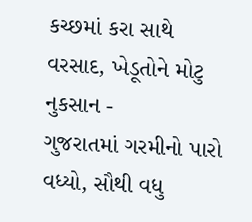કચ્છમાં કરા સાથે વરસાદ, ખેડૂતોને મોટુ નુકસાન -
ગુજરાતમાં ગરમીનો પારો વધ્યો, સૌથી વધુ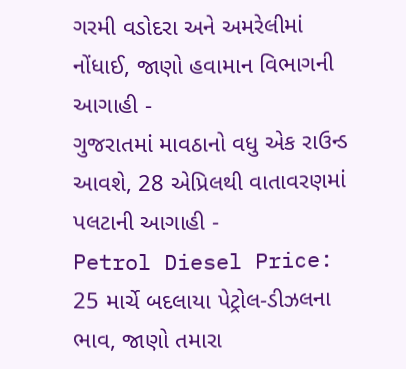ગરમી વડોદરા અને અમરેલીમાં નોંધાઈ, જાણો હવામાન વિભાગની આગાહી -
ગુજરાતમાં માવઠાનો વધુ એક રાઉન્ડ આવશે, 28 એપ્રિલથી વાતાવરણમાં પલટાની આગાહી -
Petrol Diesel Price: 25 માર્ચે બદલાયા પેટ્રોલ-ડીઝલના ભાવ, જાણો તમારા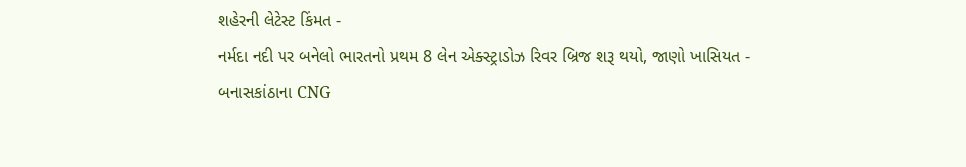શહેરની લેટેસ્ટ કિંમત -
નર્મદા નદી પર બનેલો ભારતનો પ્રથમ 8 લેન એક્સ્ટ્રાડોઝ રિવર બ્રિજ શરૂ થયો, જાણો ખાસિયત -
બનાસકાંઠાના CNG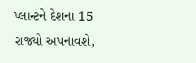પ્લાન્ટને દેશના 15 રાજ્યો અપનાવશે,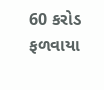60 કરોડ ફળવાયા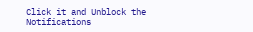Click it and Unblock the Notifications